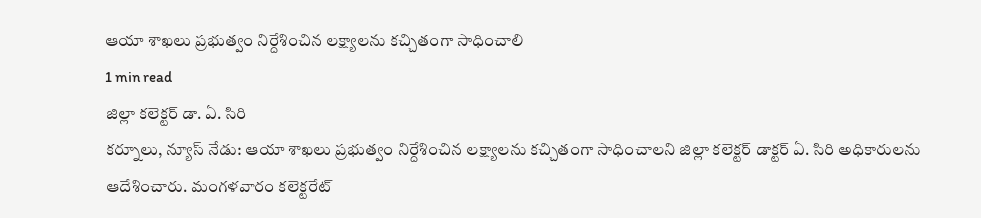ఆయా శాఖలు ప్రభుత్వం నిర్దేశించిన లక్ష్యాలను కచ్చితంగా సాధించాలి
1 min read
జిల్లా కలెక్టర్ డా. ఏ. సిరి
కర్నూలు, న్యూస్ నేడు: ఆయా శాఖలు ప్రభుత్వం నిర్దేశించిన లక్ష్యాలను కచ్చితంగా సాధించాలని జిల్లా కలెక్టర్ డాక్టర్ ఏ. సిరి అధికారులను ఆదేశించారు. మంగళవారం కలెక్టరేట్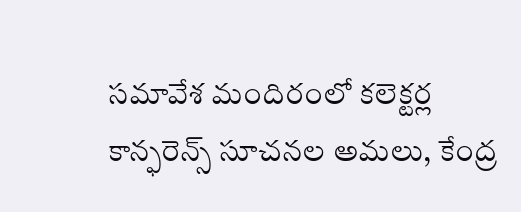సమావేశ మందిరంలో కలెక్టర్ల కాన్ఫరెన్స్ సూచనల అమలు, కేంద్ర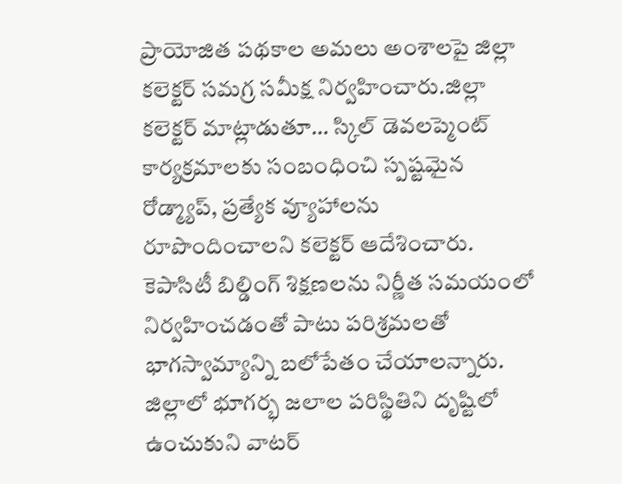ప్రాయోజిత పథకాల అమలు అంశాలపై జిల్లా కలెక్టర్ సమగ్ర సమీక్ష నిర్వహించారు.జిల్లా కలెక్టర్ మాట్లాడుతూ… స్కిల్ డెవలప్మెంట్ కార్యక్రమాలకు సంబంధించి స్పష్టమైన రోడ్మ్యాప్, ప్రత్యేక వ్యూహాలను రూపొందించాలని కలెక్టర్ ఆదేశించారు. కెపాసిటీ బిల్డింగ్ శిక్షణలను నిర్ణీత సమయంలో నిర్వహించడంతో పాటు పరిశ్రమలతో భాగస్వామ్యాన్ని బలోపేతం చేయాలన్నారు. జిల్లాలో భూగర్భ జలాల పరిస్థితిని దృష్టిలో ఉంచుకుని వాటర్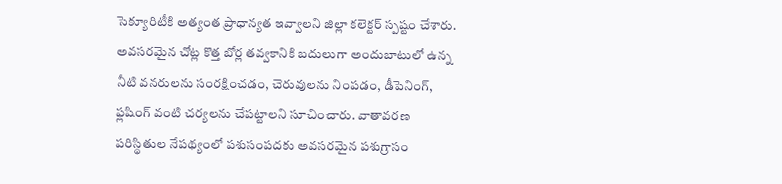సెక్యూరిటీకి అత్యంత ప్రాధాన్యత ఇవ్వాలని జిల్లా కలెక్టర్ స్పష్టం చేశారు. అవసరమైన చోట్ల కొత్త బోర్ల తవ్వకానికి బదులుగా అందుబాటులో ఉన్న నీటి వనరులను సంరక్షించడం, చెరువులను నింపడం, డీపెనింగ్, ఫ్లషింగ్ వంటి చర్యలను చేపట్టాలని సూచించారు. వాతావరణ పరిస్థితుల నేపథ్యంలో పశుసంపదకు అవసరమైన పశుగ్రాసం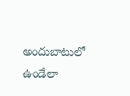అందుబాటులో ఉండేలా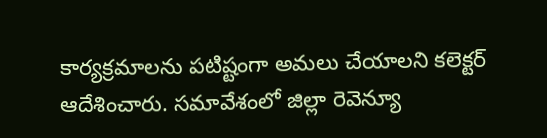కార్యక్రమాలను పటిష్టంగా అమలు చేయాలని కలెక్టర్ ఆదేశించారు. సమావేశంలో జిల్లా రెవెన్యూ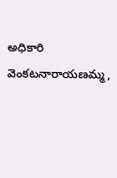అధికారి వెంకటనారాయణమ్మ,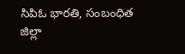సిపిఓ భారతి, సంబంధిత జిల్లా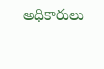అధికారులు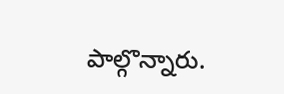పాల్గొన్నారు.